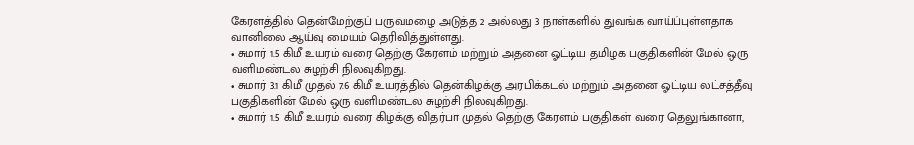கேரளத்தில் தென்மேற்குப் பருவமழை அடுத்த 2 அல்லது 3 நாள்களில் துவங்க வாய்ப்புள்ளதாக வானிலை ஆய்வு மையம் தெரிவித்துள்ளது.
• சுமார் 1.5 கிமீ உயரம் வரை தெற்கு கேரளம் மற்றும் அதனை ஓட்டிய தமிழக பகுதிகளின் மேல் ஒரு வளிமண்டல சுழற்சி நிலவுகிறது.
• சுமார் 3.1 கிமீ முதல் 7.6 கிமீ உயரத்தில் தென்கிழக்கு அரபிக்கடல் மற்றும் அதனை ஓட்டிய லட்சத்தீவு பகுதிகளின் மேல் ஒரு வளிமண்டல சுழற்சி நிலவுகிறது.
• சுமார் 1.5 கிமீ உயரம் வரை கிழக்கு விதர்பா முதல் தெற்கு கேரளம் பகுதிகள் வரை தெலுங்கானா,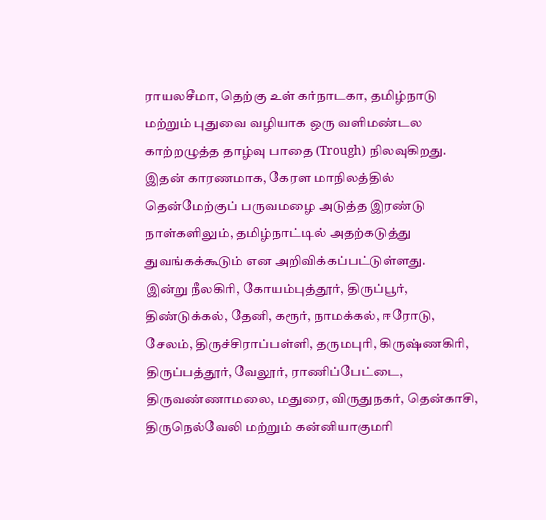ராயலசீமா, தெற்கு உள் கர்நாடகா, தமிழ்நாடு மற்றும் புதுவை வழியாக ஒரு வளிமண்டல காற்றழுத்த தாழ்வு பாதை (Trough) நிலவுகிறது.
இதன் காரணமாக, கேரள மாநிலத்தில் தென்மேற்குப் பருவமழை அடுத்த இரண்டு நாள்களிலும், தமிழ்நாட்டில் அதற்கடுத்து துவங்கக்கூடும் என அறிவிக்கப்பட்டுள்ளது.
இன்று நீலகிரி, கோயம்புத்தூர், திருப்பூர், திண்டுக்கல், தேனி, கரூர், நாமக்கல், ஈரோடு, சேலம், திருச்சிராப்பள்ளி, தருமபுரி, கிருஷ்ணகிரி, திருப்பத்தூர், வேலூர், ராணிப்பேட்டை, திருவண்ணாமலை, மதுரை, விருதுநகர், தென்காசி, திருநெல்வேலி மற்றும் கன்னியாகுமரி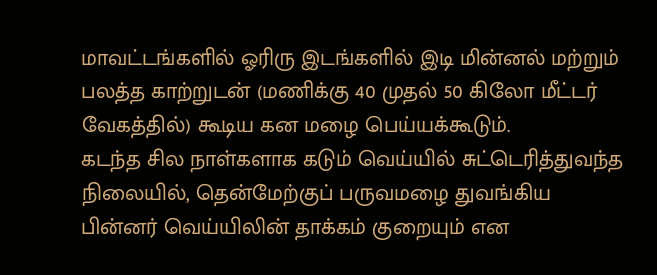மாவட்டங்களில் ஓரிரு இடங்களில் இடி மின்னல் மற்றும் பலத்த காற்றுடன் (மணிக்கு 40 முதல் 50 கிலோ மீட்டர் வேகத்தில்) கூடிய கன மழை பெய்யக்கூடும்.
கடந்த சில நாள்களாக கடும் வெய்யில் சுட்டெரித்துவந்த நிலையில், தென்மேற்குப் பருவமழை துவங்கிய பின்னர் வெய்யிலின் தாக்கம் குறையும் என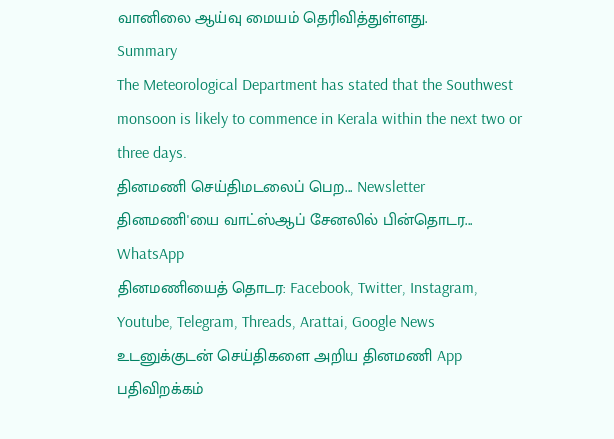வானிலை ஆய்வு மையம் தெரிவித்துள்ளது.
Summary
The Meteorological Department has stated that the Southwest monsoon is likely to commence in Kerala within the next two or three days.
தினமணி செய்திமடலைப் பெற... Newsletter
தினமணி'யை வாட்ஸ்ஆப் சேனலில் பின்தொடர... WhatsApp
தினமணியைத் தொடர: Facebook, Twitter, Instagram, Youtube, Telegram, Threads, Arattai, Google News
உடனுக்குடன் செய்திகளை அறிய தினமணி App பதிவிறக்கம்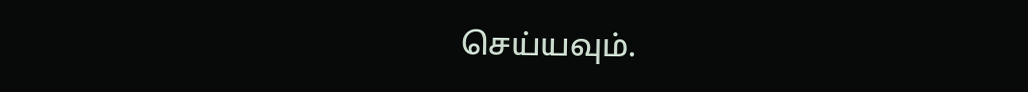செய்யவும்.